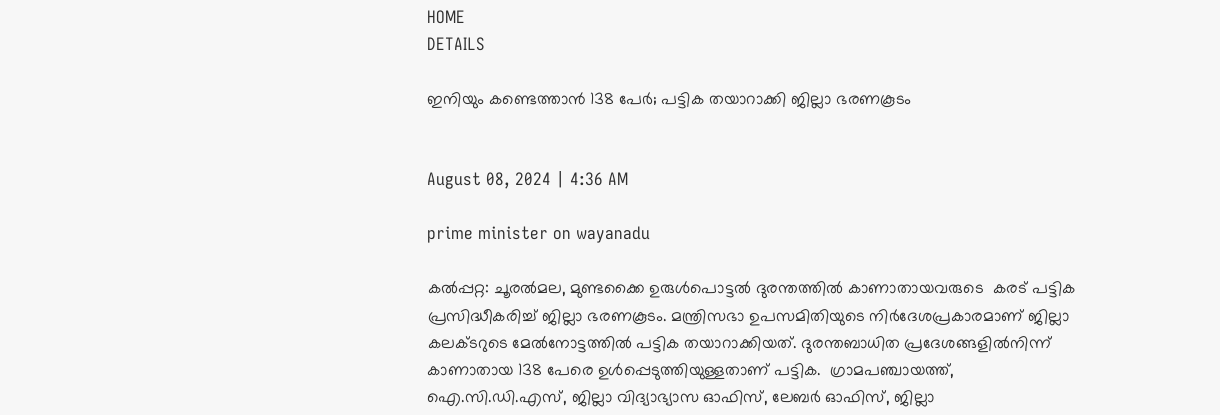HOME
DETAILS

ഇനിയും കണ്ടെത്താന്‍ 138 പേര്‍; പട്ടിക തയാറാക്കി ജില്ലാ ഭരണകൂടം


August 08, 2024 | 4:36 AM

prime minister on wayanadu

കല്‍പ്പറ്റ: ചൂരല്‍മല, മുണ്ടക്കൈ ഉരുള്‍പൊട്ടല്‍ ദുരന്തത്തില്‍ കാണാതായവരുടെ  കരട് പട്ടിക പ്രസിദ്ധീകരിച്ച് ജില്ലാ ഭരണകൂടം. മന്ത്രിസഭാ ഉപസമിതിയുടെ നിര്‍ദേശപ്രകാരമാണ് ജില്ലാ കലക്ടറുടെ മേല്‍നോട്ടത്തില്‍ പട്ടിക തയാറാക്കിയത്. ദുരന്തബാധിത പ്രദേശങ്ങളില്‍നിന്ന് കാണാതായ 138 പേരെ ഉള്‍പ്പെടുത്തിയുള്ളതാണ് പട്ടിക.  ഗ്രാമപഞ്ചായത്ത്, ഐ.സി.ഡി.എസ്, ജില്ലാ വിദ്യാഭ്യാസ ഓഫിസ്, ലേബര്‍ ഓഫിസ്, ജില്ലാ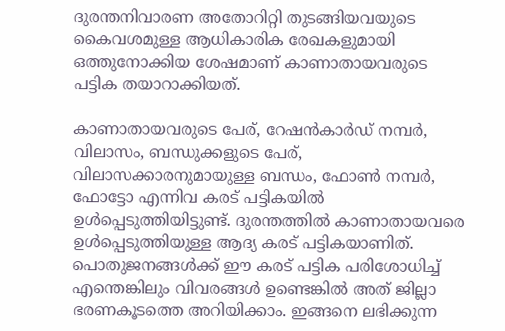ദുരന്തനിവാരണ അതോറിറ്റി തുടങ്ങിയവയുടെ കൈവശമുള്ള ആധികാരിക രേഖകളുമായി ഒത്തുനോക്കിയ ശേഷമാണ് കാണാതായവരുടെ പട്ടിക തയാറാക്കിയത്.

കാണാതായവരുടെ പേര്, റേഷന്‍കാര്‍ഡ് നമ്പര്‍, വിലാസം, ബന്ധുക്കളുടെ പേര്, വിലാസക്കാരനുമായുള്ള ബന്ധം, ഫോണ്‍ നമ്പര്‍, ഫോട്ടോ എന്നിവ കരട് പട്ടികയില്‍ ഉള്‍പ്പെടുത്തിയിട്ടുണ്ട്. ദുരന്തത്തില്‍ കാണാതായവരെ ഉള്‍പ്പെടുത്തിയുള്ള ആദ്യ കരട് പട്ടികയാണിത്. പൊതുജനങ്ങള്‍ക്ക് ഈ കരട് പട്ടിക പരിശോധിച്ച്  എന്തെങ്കിലും വിവരങ്ങള്‍ ഉണ്ടെങ്കില്‍ അത് ജില്ലാ ഭരണകൂടത്തെ അറിയിക്കാം. ഇങ്ങനെ ലഭിക്കുന്ന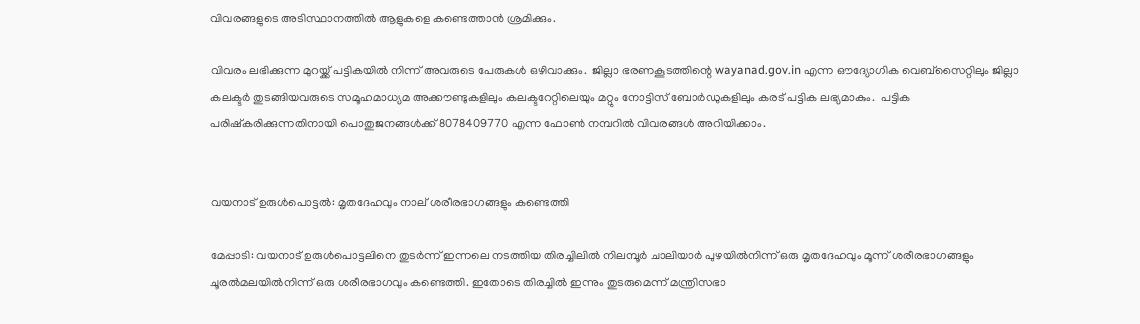വിവരങ്ങളുടെ അടിസ്ഥാനത്തില്‍ ആളുകളെ കണ്ടെത്താന്‍ ശ്രമിക്കും.

വിവരം ലഭിക്കുന്ന മുറയ്ക്ക് പട്ടികയില്‍ നിന്ന് അവരുടെ പേരുകള്‍ ഒഴിവാക്കും.  ജില്ലാ ഭരണകൂടത്തിന്റെ wayanad.gov.in എന്ന ഔദ്യോഗിക വെബ്‌സൈറ്റിലും ജില്ലാ കലക്ടര്‍ തുടങ്ങിയവരുടെ സമൂഹമാധ്യമ അക്കൗണ്ടുകളിലും കലക്ടറേറ്റിലെയും മറ്റും നോട്ടിസ് ബോര്‍ഡുകളിലും കരട് പട്ടിക ലഭ്യമാകും.  പട്ടിക പരിഷ്‌കരിക്കുന്നതിനായി പൊതുജനങ്ങള്‍ക്ക് 8078409770 എന്ന ഫോണ്‍ നമ്പറില്‍ വിവരങ്ങള്‍ അറിയിക്കാം.


വയനാട് ഉരുള്‍പൊട്ടല്‍: മൃതദേഹവും നാല് ശരീരഭാഗങ്ങളും കണ്ടെത്തി

മേപ്പാടി: വയനാട് ഉരുള്‍പൊട്ടലിനെ തുടര്‍ന്ന് ഇന്നലെ നടത്തിയ തിരച്ചിലില്‍ നിലമ്പൂര്‍ ചാലിയാര്‍ പുഴയില്‍നിന്ന് ഒരു മൃതദേഹവും മൂന്ന് ശരീരഭാഗങ്ങളും ചൂരല്‍മലയില്‍നിന്ന് ഒരു ശരീരഭാഗവും കണ്ടെത്തി. ഇതോടെ തിരച്ചില്‍ ഇന്നും തുടരുമെന്ന് മന്ത്രിസഭാ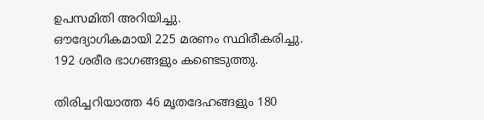ഉപസമിതി അറിയിച്ചു.
ഔദ്യോഗികമായി 225 മരണം സ്ഥിരീകരിച്ചു. 192 ശരീര ഭാഗങ്ങളും കണ്ടെടുത്തു.

തിരിച്ചറിയാത്ത 46 മൃതദേഹങ്ങളും 180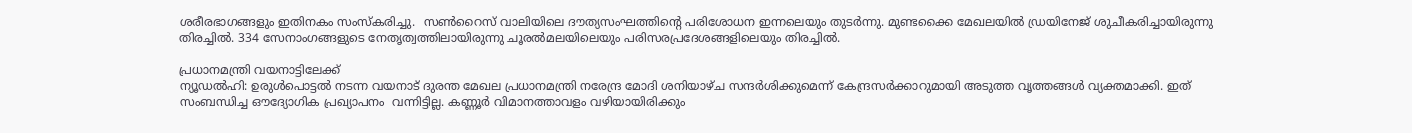ശരീരഭാഗങ്ങളും ഇതിനകം സംസ്‌കരിച്ചു.  സണ്‍റൈസ് വാലിയിലെ ദൗത്യസംഘത്തിന്റെ പരിശോധന ഇന്നലെയും തുടര്‍ന്നു. മുണ്ടക്കൈ മേഖലയില്‍ ഡ്രയിനേജ് ശുചീകരിച്ചായിരുന്നു തിരച്ചില്‍. 334 സേനാംഗങ്ങളുടെ നേതൃത്വത്തിലായിരുന്നു ചൂരല്‍മലയിലെയും പരിസരപ്രദേശങ്ങളിലെയും തിരച്ചില്‍.

പ്രധാനമന്ത്രി വയനാട്ടിലേക്ക്
ന്യൂഡല്‍ഹി: ഉരുള്‍പൊട്ടല്‍ നടന്ന വയനാട് ദുരന്ത മേഖല പ്രധാനമന്ത്രി നരേന്ദ്ര മോദി ശനിയാഴ്ച സന്ദര്‍ശിക്കുമെന്ന് കേന്ദ്രസര്‍ക്കാറുമായി അടുത്ത വൃത്തങ്ങള്‍ വ്യക്തമാക്കി. ഇത് സംബന്ധിച്ച ഔദ്യോഗിക പ്രഖ്യാപനം  വന്നിട്ടില്ല. കണ്ണൂര്‍ വിമാനത്താവളം വഴിയായിരിക്കും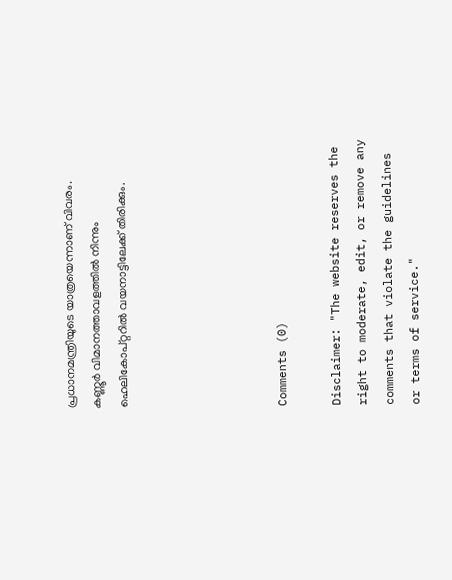പ്രധാനമന്ത്രിയുടെ യാത്രയെന്നാണ് വിവരം. കണ്ണൂര്‍ വിമാനത്താവളത്തില്‍ നിന്നും ഹെലികോപ്റ്ററില്‍ വയനാട്ടിലേക്ക് തിരിക്കും.





Comments (0)

Disclaimer: "The website reserves the right to moderate, edit, or remove any comments that violate the guidelines or terms of service."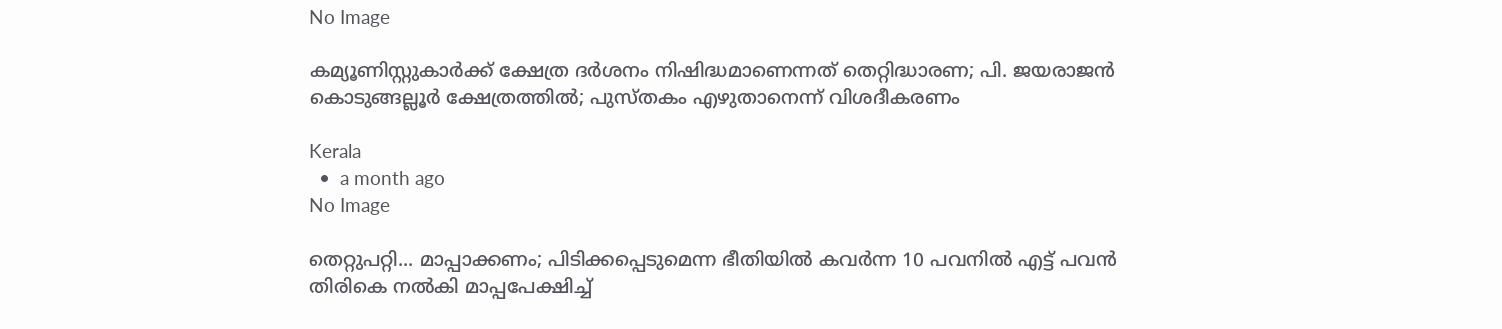No Image

കമ്യൂണിസ്റ്റുകാർക്ക് ക്ഷേത്ര ദർശനം നിഷിദ്ധമാണെന്നത് തെറ്റിദ്ധാരണ; പി. ജയരാജന്‍ കൊടുങ്ങല്ലൂര്‍ ക്ഷേത്രത്തില്‍; പുസ്തകം എഴുതാനെന്ന് വിശദീകരണം

Kerala
  •  a month ago
No Image

തെറ്റുപറ്റി... മാപ്പാക്കണം; പിടിക്കപ്പെടുമെന്ന ഭീതിയിൽ കവർന്ന 10 പവനിൽ എട്ട് പവൻ തിരികെ നൽകി മാപ്പപേക്ഷിച്ച്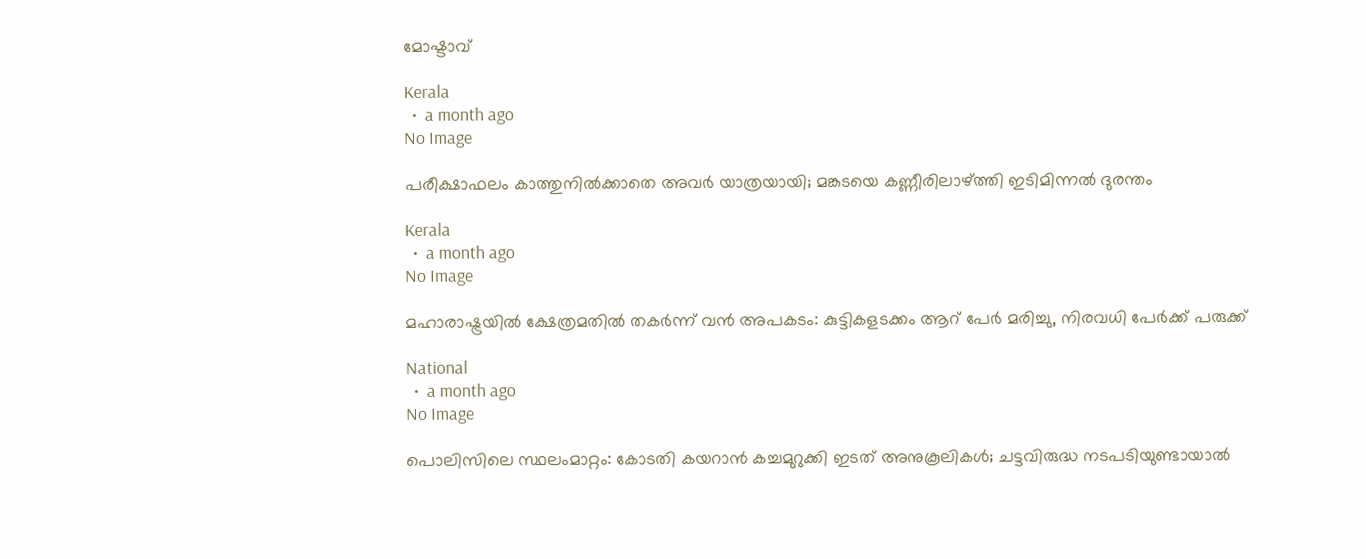മോഷ്ടാവ്

Kerala
  •  a month ago
No Image

പരീക്ഷാഫലം കാത്തുനിൽക്കാതെ അവർ യാത്രയായി; മങ്കടയെ കണ്ണീരിലാഴ്ത്തി ഇടിമിന്നൽ ദുരന്തം

Kerala
  •  a month ago
No Image

മഹാരാഷ്ട്രയിൽ ക്ഷേത്രമതിൽ തകർന്ന് വൻ അപകടം: കുട്ടികളടക്കം ആറ് പേർ മരിച്ചു, നിരവധി പേർക്ക് പരുക്ക്

National
  •  a month ago
No Image

പൊലിസിലെ സ്ഥലംമാറ്റം: കോടതി കയറാൻ കച്ചമുറുക്കി ഇടത് അനുകൂലികൾ; ചട്ടവിരുദ്ധ നടപടിയുണ്ടായാൽ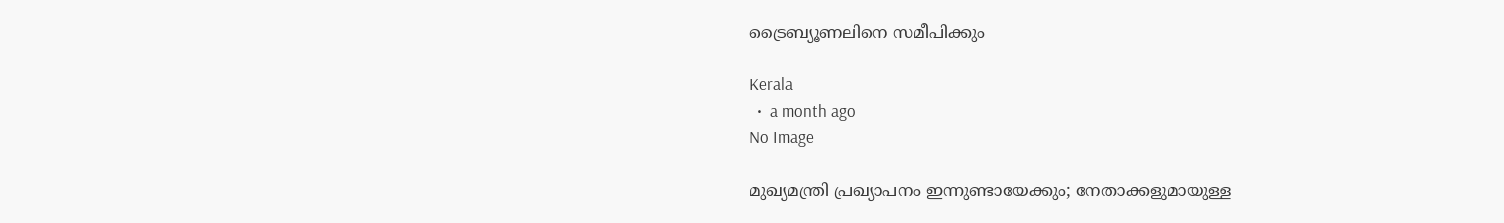ട്രൈബ്യൂണലിനെ സമീപിക്കും

Kerala
  •  a month ago
No Image

മുഖ്യമന്ത്രി പ്രഖ്യാപനം ഇന്നുണ്ടായേക്കും; നേതാക്കളുമായുള്ള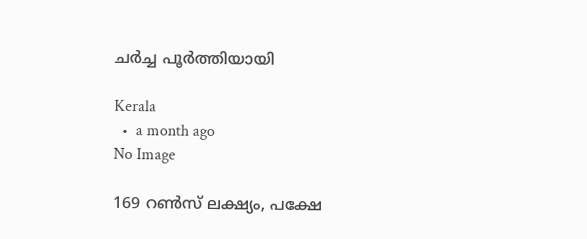ചർച്ച പൂർത്തിയായി

Kerala
  •  a month ago
No Image

169 റൺസ് ലക്ഷ്യം, പക്ഷേ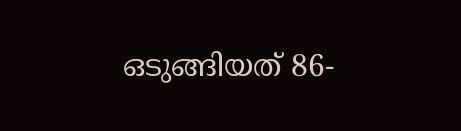ഒടുങ്ങിയത് 86-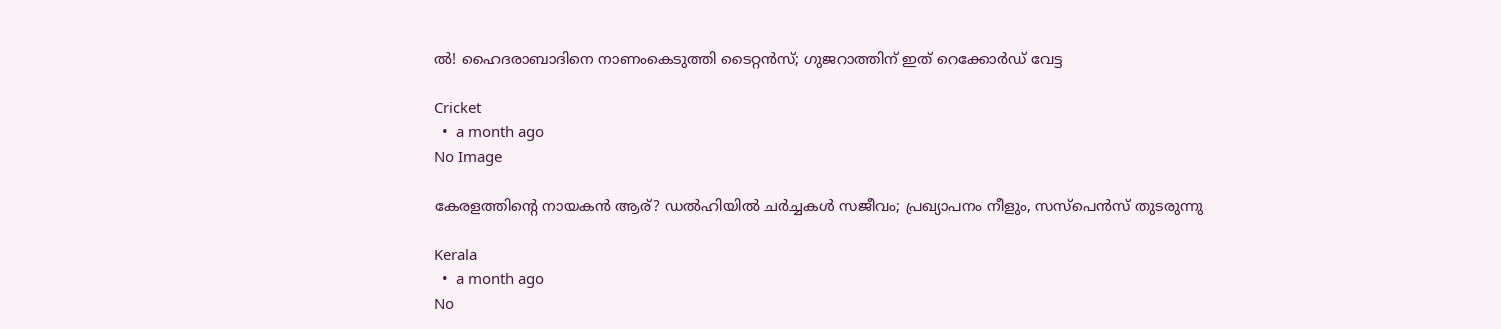ൽ! ഹൈദരാബാദിനെ നാണംകെടുത്തി ടൈറ്റൻസ്; ഗുജറാത്തിന് ഇത് റെക്കോർഡ് വേട്ട

Cricket
  •  a month ago
No Image

കേരളത്തിന്റെ നായകൻ ആര്? ഡൽഹിയിൽ ചർച്ചകൾ സജീവം; പ്രഖ്യാപനം നീളും, സസ്പെൻസ് തുടരുന്നു

Kerala
  •  a month ago
No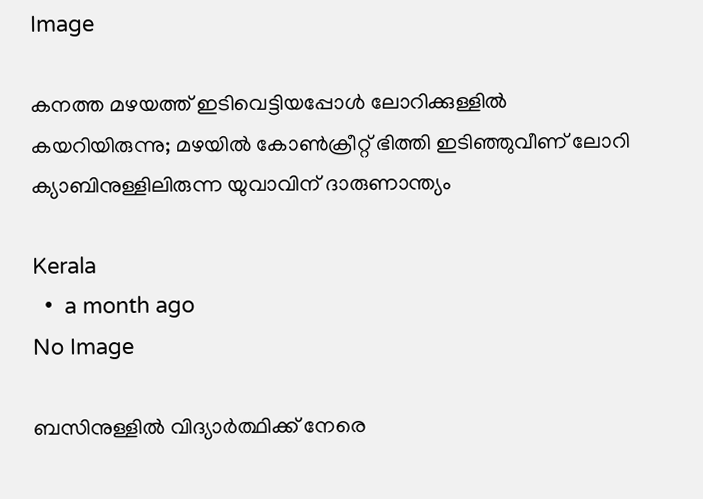Image

കനത്ത മഴയത്ത് ഇടിവെട്ടിയപ്പോൾ ലോറിക്കുള്ളിൽ കയറിയിരുന്നു; മഴയിൽ കോൺക്രീറ്റ് ഭിത്തി ഇടിഞ്ഞുവീണ് ലോറി ക്യാബിനുള്ളിലിരുന്ന യുവാവിന് ദാരുണാന്ത്യം

Kerala
  •  a month ago
No Image

ബസിനുള്ളിൽ വിദ്യാർത്ഥിക്ക് നേരെ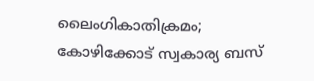ലൈംഗികാതിക്രമം; കോഴിക്കോട് സ്വകാര്യ ബസ്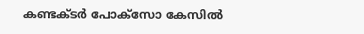കണ്ടക്ടർ പോക്സോ കേസിൽ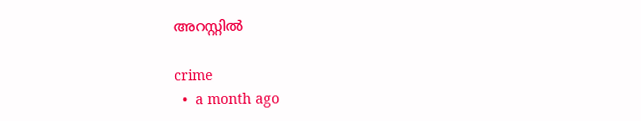അറസ്റ്റിൽ

crime
  •  a month ago